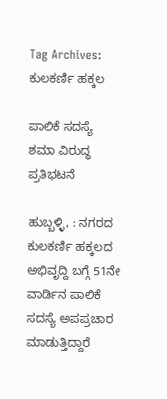Tag Archives: ಕುಲಕರ್ಣಿ ಹಕ್ಕಲ

ಪಾಲಿಕೆ ಸದಸ್ಯೆ ಶಮಾ ವಿರುದ್ಧ ಪ್ರತಿಭಟನೆ

ಹುಬ್ಬಳ್ಳಿ, : ನಗರದ ಕುಲಕರ್ಣಿ ಹಕ್ಕಲದ ಅಭಿವೃದ್ದಿ ಬಗ್ಗೆ 51ನೇ ವಾರ್ಡಿನ ಪಾಲಿಕೆ ಸದಸ್ಯೆ ಅಪಪ್ರಚಾರ ಮಾಡುತ್ತಿದ್ದಾರೆ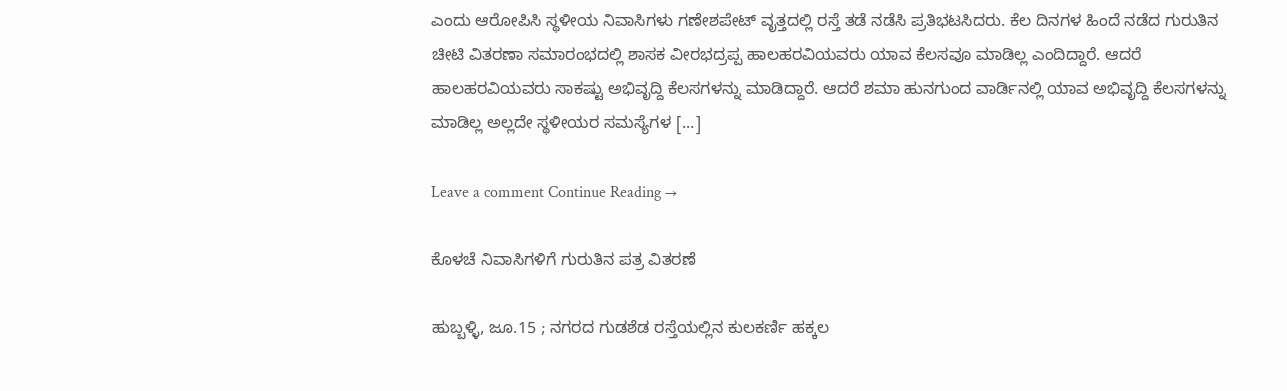ಎಂದು ಆರೋಪಿಸಿ ಸ್ಥಳೀಯ ನಿವಾಸಿಗಳು ಗಣೇಶಪೇಟ್ ವೃತ್ತದಲ್ಲಿ ರಸ್ತೆ ತಡೆ ನಡೆಸಿ ಪ್ರತಿಭಟಸಿದರು. ಕೆಲ ದಿನಗಳ ಹಿಂದೆ ನಡೆದ ಗುರುತಿನ ಚೀಟಿ ವಿತರಣಾ ಸಮಾರಂಭದಲ್ಲಿ ಶಾಸಕ ವೀರಭದ್ರಪ್ಪ ಹಾಲಹರವಿಯವರು ಯಾವ ಕೆಲಸವೂ ಮಾಡಿಲ್ಲ ಎಂದಿದ್ದಾರೆ. ಆದರೆ ಹಾಲಹರವಿಯವರು ಸಾಕಷ್ಟು ಅಭಿವೃದ್ದಿ ಕೆಲಸಗಳನ್ನು ಮಾಡಿದ್ದಾರೆ. ಆದರೆ ಶಮಾ ಹುನಗುಂದ ವಾರ್ಡಿನಲ್ಲಿ ಯಾವ ಅಭಿವೃದ್ದಿ ಕೆಲಸಗಳನ್ನು ಮಾಡಿಲ್ಲ ಅಲ್ಲದೇ ಸ್ಥಳೀಯರ ಸಮಸ್ಯೆಗಳ [...]

Leave a comment Continue Reading →

ಕೊಳಚೆ ನಿವಾಸಿಗಳಿಗೆ ಗುರುತಿನ ಪತ್ರ ವಿತರಣೆ

ಹುಬ್ಬಳ್ಳಿ, ಜೂ.15 ; ನಗರದ ಗುಡಶೆಡ ರಸ್ತೆಯಲ್ಲಿನ ಕುಲಕರ್ಣಿ ಹಕ್ಕಲ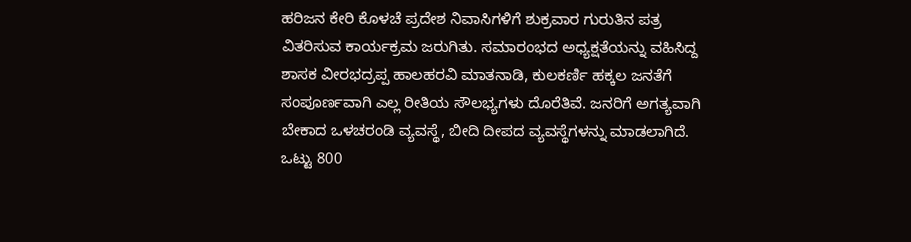ಹರಿಜನ ಕೇರಿ ಕೊಳಚೆ ಪ್ರದೇಶ ನಿವಾಸಿಗಳಿಗೆ ಶುಕ್ರವಾರ ಗುರುತಿನ ಪತ್ರ ವಿತರಿಸುವ ಕಾರ್ಯಕ್ರಮ ಜರುಗಿತು. ಸಮಾರಂಭದ ಅಧ್ಯಕ್ಷತೆಯನ್ನು ವಹಿಸಿದ್ದ ಶಾಸಕ ವೀರಭದ್ರಪ್ಪ ಹಾಲಹರವಿ ಮಾತನಾಡಿ, ಕುಲಕರ್ಣಿ ಹಕ್ಕಲ ಜನತೆಗೆ ಸಂಪೂರ್ಣವಾಗಿ ಎಲ್ಲ ರೀತಿಯ ಸೌಲಭ್ಯಗಳು ದೊರೆತಿವೆ. ಜನರಿಗೆ ಅಗತ್ಯವಾಗಿ ಬೇಕಾದ ಒಳಚರಂಡಿ ವ್ಯವಸ್ಥೆ, ಬೀದಿ ದೀಪದ ವ್ಯವಸ್ಥೆಗಳನ್ನು ಮಾಡಲಾಗಿದೆ. ಒಟ್ಟು 800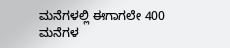ಮನೆಗಳಲ್ಲಿ ಈಗಾಗಲೇ 400 ಮನೆಗಳ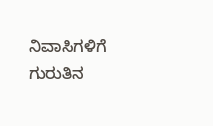ನಿವಾಸಿಗಳಿಗೆ ಗುರುತಿನ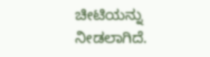ಚೀಟಿಯನ್ನು ನೀಡಲಾಗಿದೆ.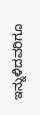ಇನ್ನುಳಿದವರಿಗೂ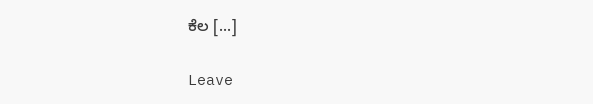ಕೆಲ [...]

Leave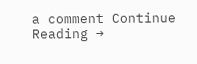a comment Continue Reading →